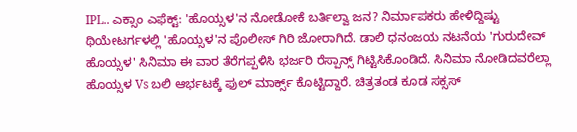IPL.. ಎಕ್ಸಾಂ ಎಫೆಕ್ಟ್: 'ಹೊಯ್ಸಳ'ನ ನೋಡೋಕೆ ಬರ್ತಿಲ್ವಾ ಜನ? ನಿರ್ಮಾಪಕರು ಹೇಳಿದ್ದಿಷ್ಟು
ಥಿಯೇಟರ್ಗಳಲ್ಲಿ 'ಹೊಯ್ಸಳ'ನ ಪೊಲೀಸ್ ಗಿರಿ ಜೋರಾಗಿದೆ. ಡಾಲಿ ಧನಂಜಯ ನಟನೆಯ 'ಗುರುದೇವ್ ಹೊಯ್ಸಳ' ಸಿನಿಮಾ ಈ ವಾರ ತೆರೆಗಪ್ಪಳಿಸಿ ಭರ್ಜರಿ ರೆಸ್ಪಾನ್ಸ್ ಗಿಟ್ಟಿಸಿಕೊಂಡಿದೆ. ಸಿನಿಮಾ ನೋಡಿದವರೆಲ್ಲಾ ಹೊಯ್ಸಳ Vs ಬಲಿ ಆರ್ಭಟಕ್ಕೆ ಫುಲ್ ಮಾರ್ಕ್ಸ್ ಕೊಟ್ಟಿದ್ದಾರೆ. ಚಿತ್ರತಂಡ ಕೂಡ ಸಕ್ಸಸ್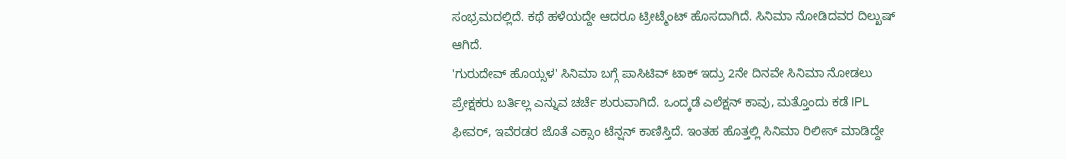ಸಂಭ್ರಮದಲ್ಲಿದೆ. ಕಥೆ ಹಳೆಯದ್ದೇ ಆದರೂ ಟ್ರೀಟ್ಮೆಂಟ್ ಹೊಸದಾಗಿದೆ. ಸಿನಿಮಾ ನೋಡಿದವರ ದಿಲ್ಖುಷ್ ಆಗಿದೆ.
'ಗುರುದೇವ್ ಹೊಯ್ಸಳ' ಸಿನಿಮಾ ಬಗ್ಗೆ ಪಾಸಿಟಿವ್ ಟಾಕ್ ಇದ್ರು 2ನೇ ದಿನವೇ ಸಿನಿಮಾ ನೋಡಲು ಪ್ರೇಕ್ಷಕರು ಬರ್ತಿಲ್ಲ ಎನ್ನುವ ಚರ್ಚೆ ಶುರುವಾಗಿದೆ. ಒಂದ್ಕಡೆ ಎಲೆಕ್ಷನ್ ಕಾವು, ಮತ್ತೊಂದು ಕಡೆ IPL ಫೀವರ್, ಇವೆರಡರ ಜೊತೆ ಎಕ್ಸಾಂ ಟೆನ್ಷನ್ ಕಾಣಿಸ್ತಿದೆ. ಇಂತಹ ಹೊತ್ತಲ್ಲಿ ಸಿನಿಮಾ ರಿಲೀಸ್ ಮಾಡಿದ್ದೇ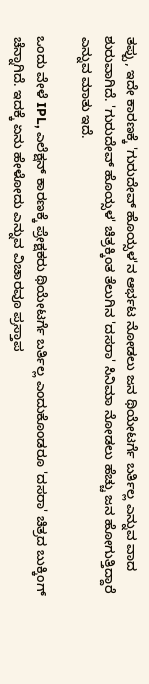ತಪ್ಪು, ಇದೇ ಕಾರಣಕ್ಕೆ 'ಗುರುದೇವ್ ಹೊಯ್ಸಳ'ನ ಆರ್ಭಟ ನೋಡಲು ಜನ ಥಿಯೇಟರ್ಗೆ ಬರ್ತಿಲ್ಲ ಎನ್ನುವ ವಾದ ಶುರುವಾಗಿದೆ. 'ಗುರುದೇವ್ ಹೊಯ್ಸಳ' ಚಿತ್ರಕ್ಕಿಂತ ತೆಲುಗಿನ 'ದಸರಾ' ಸಿನಿಮಾ ನೋಡಲು ಹೆಚ್ಚು ಜನ ಹೋಗುತ್ತಿದ್ದಾರೆ ಎನ್ನುವ ಮಾತು ಇದೆ.

ಒಂದು ವೇಳೆ IPL, ಎಲೆಕ್ಷನ್ ಕಾರಣಕ್ಕೆ ಪ್ರೇಕ್ಷಕರು ಥಿಯೇಟರ್ಗೆ ಬರ್ತಿಲ್ಲ ಎಂದುಕೊಂಡರೂ 'ದಸರಾ' ಚಿತ್ರದ ಬುಕ್ಕಿಂಗ್ ಚೆನ್ನಾಗಿದೆ. ಇದಕ್ಕೆ ಏನು ಹೇಳೋದು ಎನ್ನುವ ವಿಚಾರವೂ ಪ್ರಸ್ತಾಪ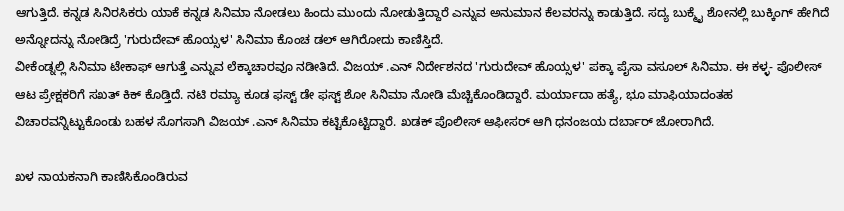ಆಗುತ್ತಿದೆ. ಕನ್ನಡ ಸಿನಿರಸಿಕರು ಯಾಕೆ ಕನ್ನಡ ಸಿನಿಮಾ ನೋಡಲು ಹಿಂದು ಮುಂದು ನೋಡುತ್ತಿದ್ದಾರೆ ಎನ್ನುವ ಅನುಮಾನ ಕೆಲವರನ್ನು ಕಾಡುತ್ತಿದೆ. ಸದ್ಯ ಬುಕ್ಮೈ ಶೋನಲ್ಲಿ ಬುಕ್ಕಿಂಗ್ ಹೇಗಿದೆ ಅನ್ನೋದನ್ನು ನೋಡಿದ್ರೆ 'ಗುರುದೇವ್ ಹೊಯ್ಸಳ' ಸಿನಿಮಾ ಕೊಂಚ ಡಲ್ ಆಗಿರೋದು ಕಾಣಿಸ್ತಿದೆ.
ವೀಕೆಂಡ್ನಲ್ಲಿ ಸಿನಿಮಾ ಟೇಕಾಫ್ ಆಗುತ್ತೆ ಎನ್ನುವ ಲೆಕ್ಕಾಚಾರವೂ ನಡೀತಿದೆ. ವಿಜಯ್ .ಎನ್ ನಿರ್ದೇಶನದ 'ಗುರುದೇವ್ ಹೊಯ್ಸಳ' ಪಕ್ಕಾ ಪೈಸಾ ವಸೂಲ್ ಸಿನಿಮಾ. ಈ ಕಳ್ಳ- ಪೊಲೀಸ್ ಆಟ ಪ್ರೇಕ್ಷಕರಿಗೆ ಸಖತ್ ಕಿಕ್ ಕೊಡ್ತಿದೆ. ನಟಿ ರಮ್ಯಾ ಕೂಡ ಫಸ್ಟ್ ಡೇ ಫಸ್ಟ್ ಶೋ ಸಿನಿಮಾ ನೋಡಿ ಮೆಚ್ಚಿಕೊಂಡಿದ್ದಾರೆ. ಮರ್ಯಾದಾ ಹತ್ಯೆ, ಭೂ ಮಾಫಿಯಾದಂತಹ ವಿಚಾರವನ್ನಿಟ್ಟುಕೊಂಡು ಬಹಳ ಸೊಗಸಾಗಿ ವಿಜಯ್ .ಎನ್ ಸಿನಿಮಾ ಕಟ್ಟಿಕೊಟ್ಟಿದ್ದಾರೆ. ಖಡಕ್ ಪೊಲೀಸ್ ಆಫೀಸರ್ ಆಗಿ ಧನಂಜಯ ದರ್ಬಾರ್ ಜೋರಾಗಿದೆ.

ಖಳ ನಾಯಕನಾಗಿ ಕಾಣಿಸಿಕೊಂಡಿರುವ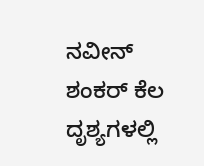ನವೀನ್ ಶಂಕರ್ ಕೆಲ ದೃಶ್ಯಗಳಲ್ಲಿ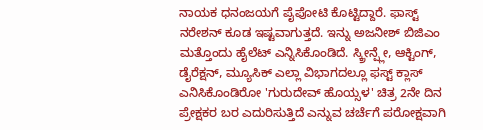ನಾಯಕ ಧನಂಜಯಗೆ ಪೈಪೋಟಿ ಕೊಟ್ಟಿದ್ದಾರೆ. ಫಾಸ್ಟ್ ನರೇಶನ್ ಕೂಡ ಇಷ್ಟವಾಗುತ್ತದೆ. ಇನ್ನು ಅಜನೀಶ್ ಬಿಜಿಎಂ ಮತ್ತೊಂದು ಹೈಲೆಟ್ ಎನ್ನಿಸಿಕೊಂಡಿದೆ. ಸ್ಕ್ರೀನ್ಪ್ಲೇ, ಆಕ್ಟಿಂಗ್, ಡೈರೆಕ್ಷನ್, ಮ್ಯೂಸಿಕ್ ಎಲ್ಲಾ ವಿಭಾಗದಲ್ಲೂ ಫಸ್ಟ್ ಕ್ಲಾಸ್ ಎನಿಸಿಕೊಂಡಿರೋ 'ಗುರುದೇವ್ ಹೊಯ್ಸಳ' ಚಿತ್ರ 2ನೇ ದಿನ ಪ್ರೇಕ್ಷಕರ ಬರ ಎದುರಿಸುತ್ತಿದೆ ಎನ್ನುವ ಚರ್ಚೆಗೆ ಪರೋಕ್ಷವಾಗಿ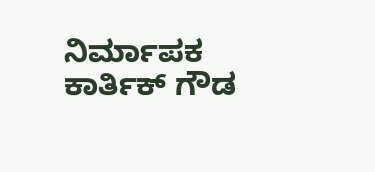ನಿರ್ಮಾಪಕ ಕಾರ್ತಿಕ್ ಗೌಡ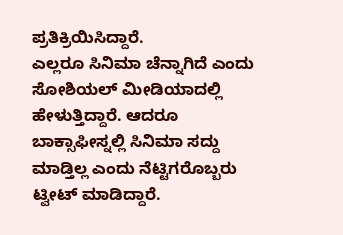ಪ್ರತಿಕ್ರಿಯಿಸಿದ್ದಾರೆ.
ಎಲ್ಲರೂ ಸಿನಿಮಾ ಚೆನ್ನಾಗಿದೆ ಎಂದು ಸೋಶಿಯಲ್ ಮೀಡಿಯಾದಲ್ಲಿ ಹೇಳುತ್ತಿದ್ದಾರೆ. ಆದರೂ ಬಾಕ್ಸಾಫೀಸ್ನಲ್ಲಿ ಸಿನಿಮಾ ಸದ್ದು ಮಾಡ್ತಿಲ್ಲ ಎಂದು ನೆಟ್ಟಿಗರೊಬ್ಬರು ಟ್ವೀಟ್ ಮಾಡಿದ್ದಾರೆ.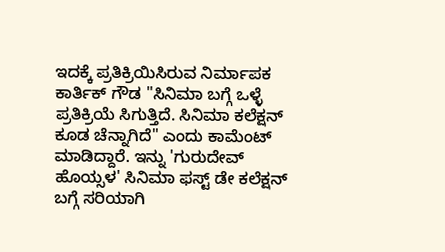ಇದಕ್ಕೆ ಪ್ರತಿಕ್ರಿಯಿಸಿರುವ ನಿರ್ಮಾಪಕ ಕಾರ್ತಿಕ್ ಗೌಡ "ಸಿನಿಮಾ ಬಗ್ಗೆ ಒಳ್ಳೆ ಪ್ರತಿಕ್ರಿಯೆ ಸಿಗುತ್ತಿದೆ. ಸಿನಿಮಾ ಕಲೆಕ್ಷನ್ ಕೂಡ ಚೆನ್ನಾಗಿದೆ" ಎಂದು ಕಾಮೆಂಟ್ ಮಾಡಿದ್ದಾರೆ. ಇನ್ನು 'ಗುರುದೇವ್ ಹೊಯ್ಸಳ' ಸಿನಿಮಾ ಫಸ್ಟ್ ಡೇ ಕಲೆಕ್ಷನ್ ಬಗ್ಗೆ ಸರಿಯಾಗಿ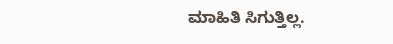ಮಾಹಿತಿ ಸಿಗುತ್ತಿಲ್ಲ.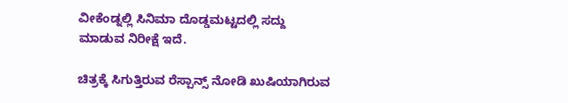ವೀಕೆಂಡ್ನಲ್ಲಿ ಸಿನಿಮಾ ದೊಡ್ಡಮಟ್ಟದಲ್ಲಿ ಸದ್ದು ಮಾಡುವ ನಿರೀಕ್ಷೆ ಇದೆ.

ಚಿತ್ರಕ್ಕೆ ಸಿಗುತ್ತಿರುವ ರೆಸ್ಪಾನ್ಸ್ ನೋಡಿ ಖುಷಿಯಾಗಿರುವ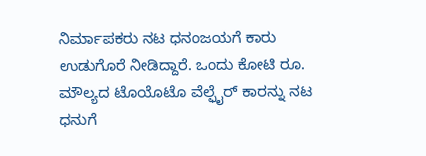ನಿರ್ಮಾಪಕರು ನಟ ಧನಂಜಯಗೆ ಕಾರು ಉಡುಗೊರೆ ನೀಡಿದ್ದಾರೆ. ಒಂದು ಕೋಟಿ ರೂ. ಮೌಲ್ಯದ ಟೊಯೊಟೊ ವೆಲ್ಫೈರ್ ಕಾರನ್ನು ನಟ ಧನುಗೆ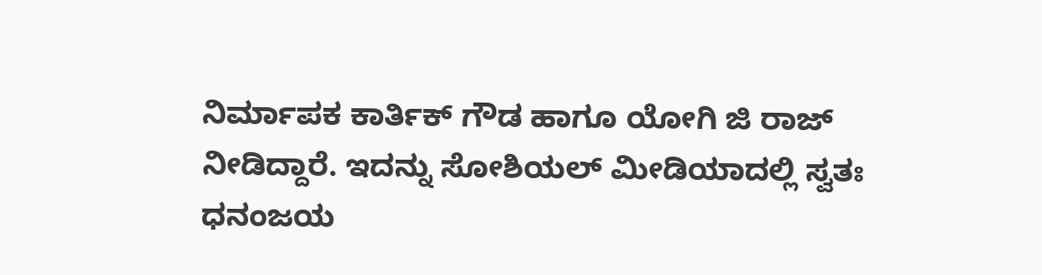ನಿರ್ಮಾಪಕ ಕಾರ್ತಿಕ್ ಗೌಡ ಹಾಗೂ ಯೋಗಿ ಜಿ ರಾಜ್ ನೀಡಿದ್ದಾರೆ. ಇದನ್ನು ಸೋಶಿಯಲ್ ಮೀಡಿಯಾದಲ್ಲಿ ಸ್ವತಃ ಧನಂಜಯ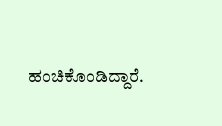ಹಂಚಿಕೊಂಡಿದ್ದಾರೆ.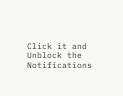Click it and Unblock the Notifications